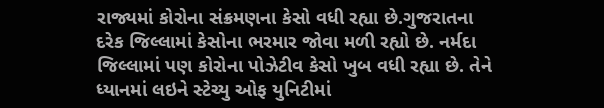રાજ્યમાં કોરોના સંક્રમણના કેસો વધી રહ્યા છે.ગુજરાતના દરેક જિલ્લામાં કેસોના ભરમાર જોવા મળી રહ્યો છે. નર્મદા જિલ્લામાં પણ કોરોના પોઝેટીવ કેસો ખુબ વધી રહ્યા છે. તેને ધ્યાનમાં લઇને સ્ટેચ્યુ ઓફ યુનિટીમાં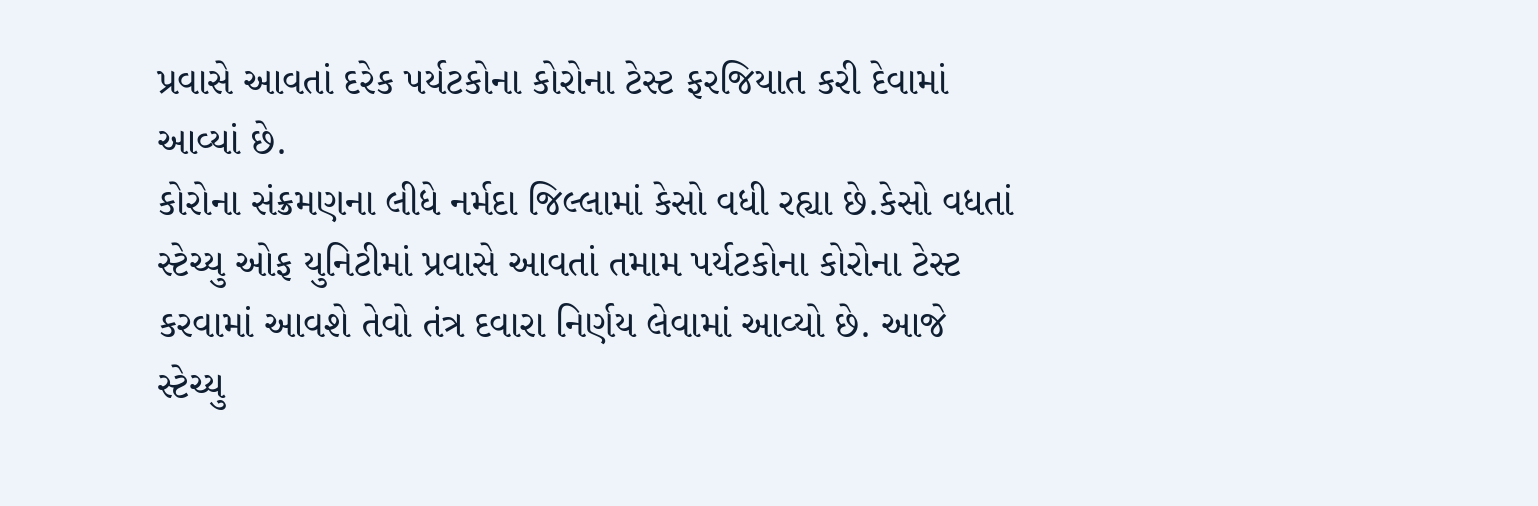પ્રવાસે આવતાં દરેક પર્યટકોના કોરોના ટેસ્ટ ફરજિયાત કરી દેવામાં આવ્યાં છે.
કોરોના સંક્રમણના લીધે નર્મદા જિલ્લામાં કેસો વધી રહ્યા છે.કેસો વધતાં સ્ટેચ્યુ ઓફ યુનિટીમાં પ્રવાસે આવતાં તમામ પર્યટકોના કોરોના ટેસ્ટ કરવામાં આવશે તેવો તંત્ર દવારા નિર્ણય લેવામાં આવ્યો છે. આજે સ્ટેચ્યુ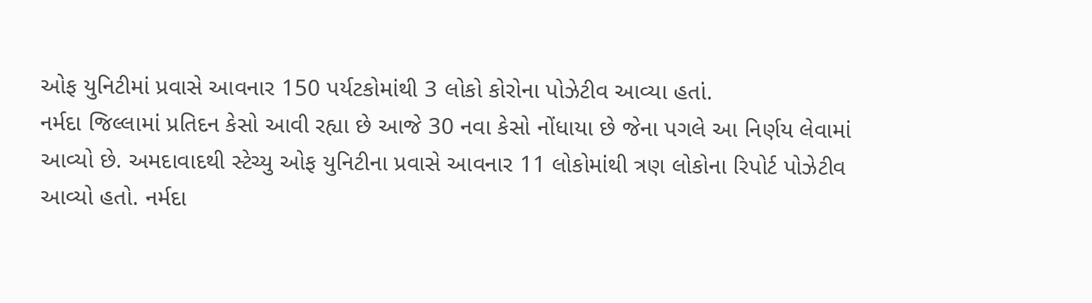ઓફ યુનિટીમાં પ્રવાસે આવનાર 150 પર્યટકોમાંથી 3 લોકો કોરોના પોઝેટીવ આવ્યા હતાં.
નર્મદા જિલ્લામાં પ્રતિદન કેસો આવી રહ્યા છે આજે 30 નવા કેસો નોંધાયા છે જેના પગલે આ નિર્ણય લેવામાં આવ્યો છે. અમદાવાદથી સ્ટેચ્યુ ઓફ યુનિટીના પ્રવાસે આવનાર 11 લોકોમાંથી ત્રણ લોકોના રિપોર્ટ પોઝેટીવ આવ્યો હતો. નર્મદા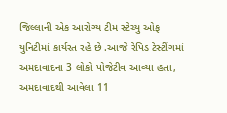જિલ્લાની એક આરોગ્ય ટીમ સ્ટેચ્યુ ઓફ યુનિટીમાં કાર્યરત રહે છે .આજે રેપિડ ટેસ્ટીંગમાં અમદાવાદના 3 લોકો પોજેટીવ આવ્યા હતા, અમદાવાદથી આવેલા 11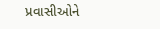પ્રવાસીઓને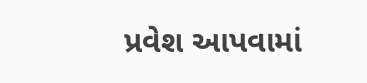પ્રવેશ આપવામાં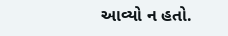આવ્યો ન હતો.